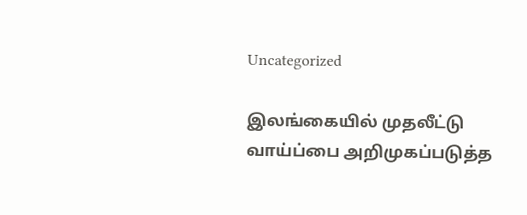Uncategorized

இலங்கையில் முதலீட்டு வாய்ப்பை அறிமுகப்படுத்த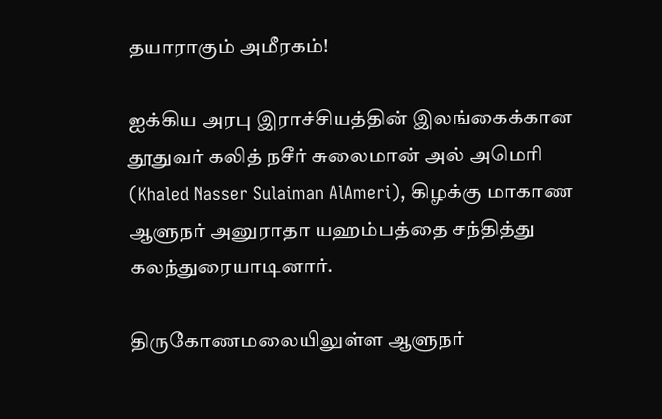தயாராகும் அமீரகம்!

ஐக்கிய அரபு இராச்சியத்தின் இலங்கைக்கான தூதுவர் கலித் நசீர் சுலைமான் அல் அமெரி (Khaled Nasser Sulaiman AlAmeri), கிழக்கு மாகாண ஆளுநர் அனுராதா யஹம்பத்தை சந்தித்து கலந்துரையாடினார்.

திருகோணமலையிலுள்ள ஆளுநர்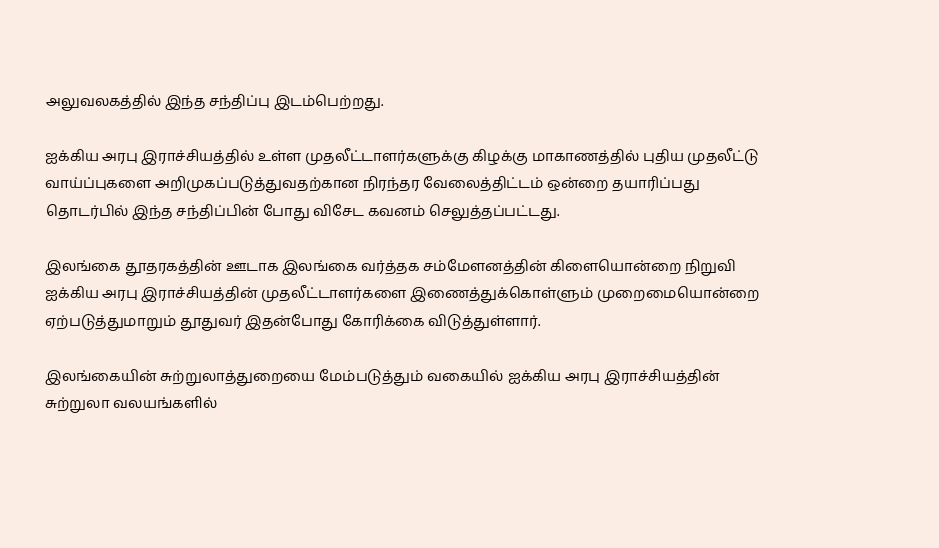அலுவலகத்தில் இந்த சந்திப்பு இடம்பெற்றது.

ஐக்கிய அரபு இராச்சியத்தில் உள்ள முதலீட்டாளர்களுக்கு கிழக்கு மாகாணத்தில் புதிய முதலீட்டு வாய்ப்புகளை அறிமுகப்படுத்துவதற்கான நிரந்தர வேலைத்திட்டம் ஒன்றை தயாரிப்பது தொடர்பில் இந்த சந்திப்பின் போது விசேட கவனம் செலுத்தப்பட்டது.

இலங்கை தூதரகத்தின் ஊடாக இலங்கை வர்த்தக சம்மேளனத்தின் கிளையொன்றை நிறுவி ஐக்கிய அரபு இராச்சியத்தின் முதலீட்டாளர்களை இணைத்துக்கொள்ளும் முறைமையொன்றை ஏற்படுத்துமாறும் தூதுவர் இதன்போது கோரிக்கை விடுத்துள்ளார்.

இலங்கையின் சுற்றுலாத்துறையை மேம்படுத்தும் வகையில் ஐக்கிய அரபு இராச்சியத்தின் சுற்றுலா வலயங்களில்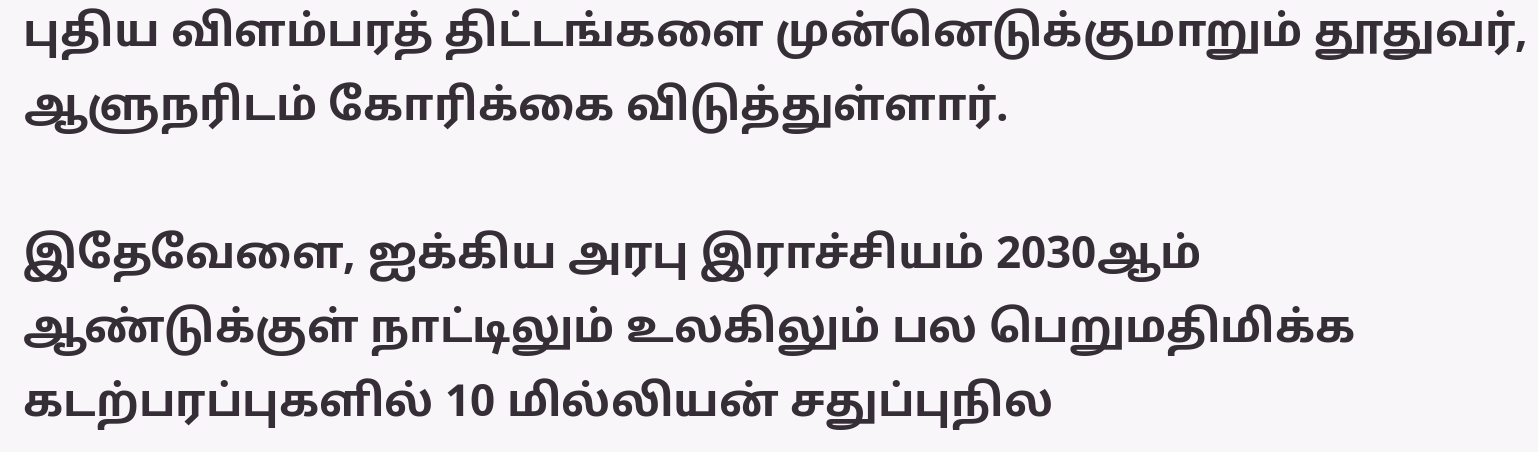புதிய விளம்பரத் திட்டங்களை முன்னெடுக்குமாறும் தூதுவர், ஆளுநரிடம் கோரிக்கை விடுத்துள்ளார்.

இதேவேளை, ஐக்கிய அரபு இராச்சியம் 2030ஆம் ஆண்டுக்குள் நாட்டிலும் உலகிலும் பல பெறுமதிமிக்க கடற்பரப்புகளில் 10 மில்லியன் சதுப்புநில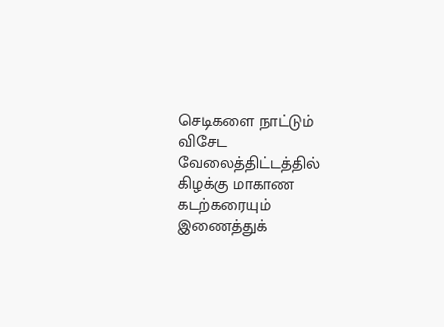செடிகளை நாட்டும் விசேட வேலைத்திட்டத்தில் கிழக்கு மாகாண கடற்கரையும் இணைத்துக்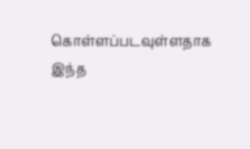கொள்ளப்படவுள்ளதாக இந்த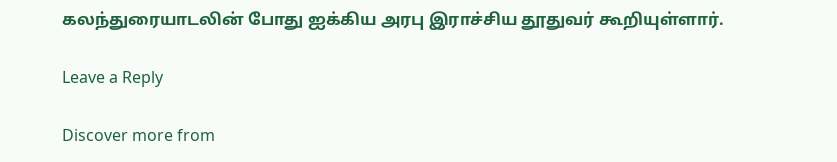கலந்துரையாடலின் போது ஐக்கிய அரபு இராச்சிய தூதுவர் கூறியுள்ளார்.

Leave a Reply

Discover more from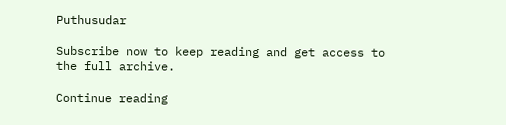Puthusudar

Subscribe now to keep reading and get access to the full archive.

Continue reading